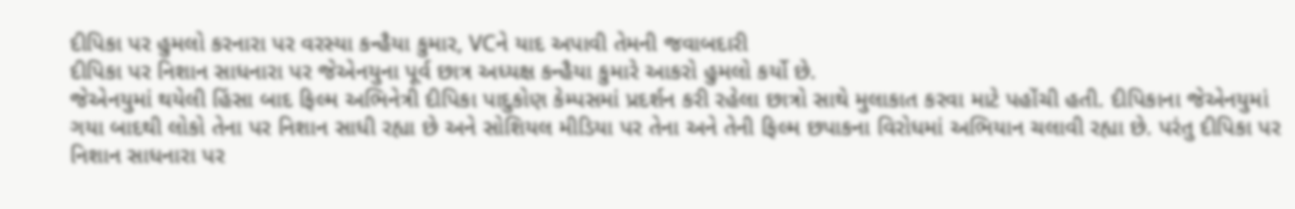દીપિકા પર હુમલો કરનારા પર વરસ્યા કન્હૈયા કુમાર, VCને યાદ અપાવી તેમની જવાબદારી
દીપિકા પર નિશાન સાધનારા પર જેએનયુના પૂર્વ છાત્ર અધ્યક્ષ કન્હૈયા કુમારે આકરો હુમલો કર્યો છે.
જેએનયુમાં થયેલી હિંસા બાદ ફિલ્મ અભિનેત્રી દીપિકા પાદુકોણ કેમ્પસમાં પ્રદર્શન કરી રહેલા છાત્રો સાથે મુલાકાત કરવા માટે પહોંચી હતી. દીપિકાના જેએનયુમાં ગયા બાદથી લોકો તેના પર નિશાન સાધી રહ્યા છે અને સોશિયલ મીડિયા પર તેના અને તેની ફિલ્મ છપાકના વિરોધમાં અભિયાન ચલાવી રહ્યા છે. પરંતુ દીપિકા પર નિશાન સાધનારા પર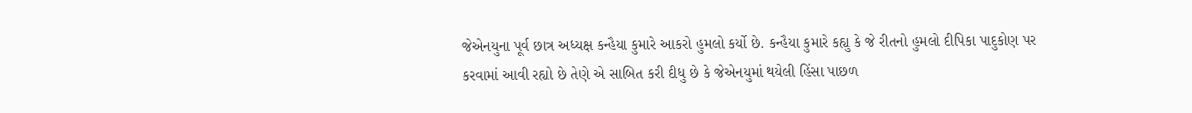જેએનયુના પૂર્વ છાત્ર અધ્યક્ષ કન્હૈયા કુમારે આકરો હુમલો કર્યો છે. કન્હૈયા કુમારે કહ્યુ કે જે રીતનો હુમલો દીપિકા પાદુકોણ પર કરવામાં આવી રહ્યો છે તેણે એ સાબિત કરી દીધુ છે કે જેએનયુમાં થયેલી હિંસા પાછળ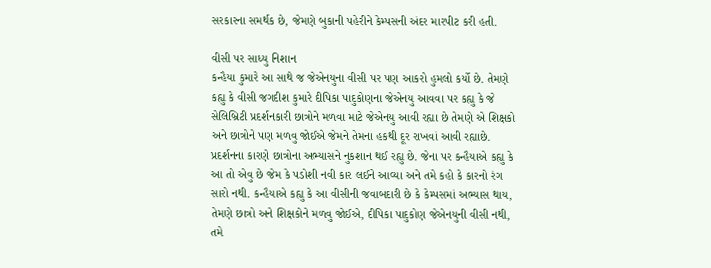સરકારના સમર્થક છે, જેમણે બુકાની પહેરીને કેમ્પસની અંદર મારપીટ કરી હતી.

વીસી પર સાધ્યુ નિશાન
કન્હૈયા કુમારે આ સાથે જ જેએનયુના વીસી પર પણ આકરો હુમલો કર્યો છે. તેમણે કહ્યુ કે વીસી જગદીશ કુમારે દીપિકા પાદુકોણના જેએનયુ આવવા પર કહ્યુ કે જે સેલિબ્રિટી પ્રદર્શનકારી છાત્રોને મળવા માટે જેએનયુ આવી રહ્યા છે તેમણે એ શિક્ષકો અને છાત્રોને પણ મળવુ જોઈએ જેમને તેમના હકથી દૂર રાખવાં આવી રહ્યાછે. પ્રદર્શનના કારણે છાત્રોના અભ્યાસને નુકશાન થઈ રહ્યુ છે. જેના પર કન્હૈયાએ કહ્યુ કે આ તો એવુ છે જેમ કે પડોશી નવી કાર લઈને આવ્યા અને તમે કહો કે કારનો રંગ સારો નથી. કન્હૈયાએ કહ્યુ કે આ વીસીની જવાબદારી છે કે કેમ્પસમાં અભ્યાસ થાય, તેમણે છાત્રો અને શિક્ષકોને મળવુ જોઈએ, દીપિકા પાદુકોણ જેએનયુની વીસી નથી, તમે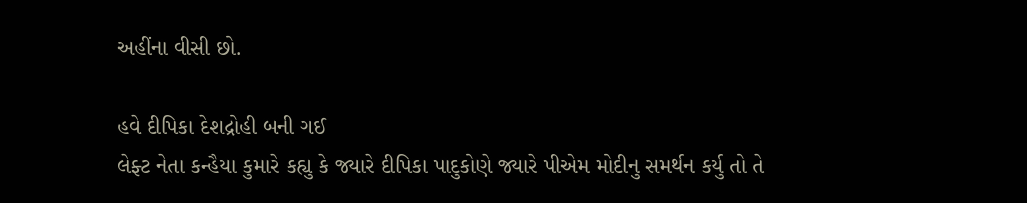અહીંના વીસી છો.

હવે દીપિકા દેશદ્રોહી બની ગઈ
લેફ્ટ નેતા કન્હૈયા કુમારે કહ્યુ કે જ્યારે દીપિકા પાદુકોણે જ્યારે પીએમ મોદીનુ સમર્થન કર્યુ તો તે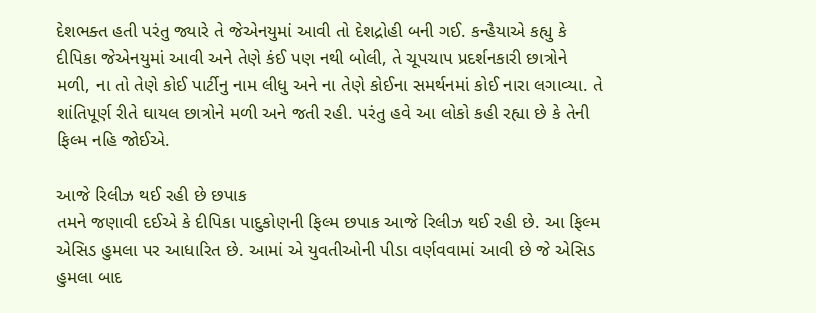દેશભક્ત હતી પરંતુ જ્યારે તે જેએનયુમાં આવી તો દેશદ્રોહી બની ગઈ. કન્હૈયાએ કહ્યુ કે દીપિકા જેએનયુમાં આવી અને તેણે કંઈ પણ નથી બોલી, તે ચૂપચાપ પ્રદર્શનકારી છાત્રોને મળી, ના તો તેણે કોઈ પાર્ટીનુ નામ લીધુ અને ના તેણે કોઈના સમર્થનમાં કોઈ નારા લગાવ્યા. તે શાંતિપૂર્ણ રીતે ઘાયલ છાત્રોને મળી અને જતી રહી. પરંતુ હવે આ લોકો કહી રહ્યા છે કે તેની ફિલ્મ નહિ જોઈએ.

આજે રિલીઝ થઈ રહી છે છપાક
તમને જણાવી દઈએ કે દીપિકા પાદુકોણની ફિલ્મ છપાક આજે રિલીઝ થઈ રહી છે. આ ફિલ્મ એસિડ હુમલા પર આધારિત છે. આમાં એ યુવતીઓની પીડા વર્ણવવામાં આવી છે જે એસિડ હુમલા બાદ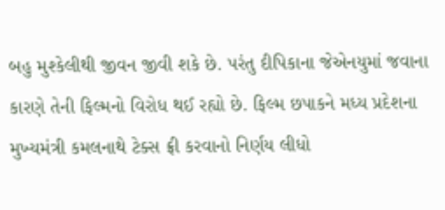બહુ મુશ્કેલીથી જીવન જીવી શકે છે. પરંતુ દીપિકાના જેએનયુમાં જવાના કારણે તેની ફિલ્મનો વિરોધ થઈ રહ્યો છે. ફિલ્મ છપાકને મધ્ય પ્રદેશના મુખ્યમંત્રી કમલનાથે ટેક્સ ફ્રી કરવાનો નિર્ણય લીધો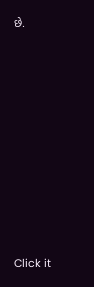છે.












Click it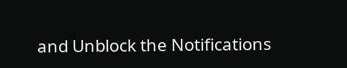and Unblock the Notifications